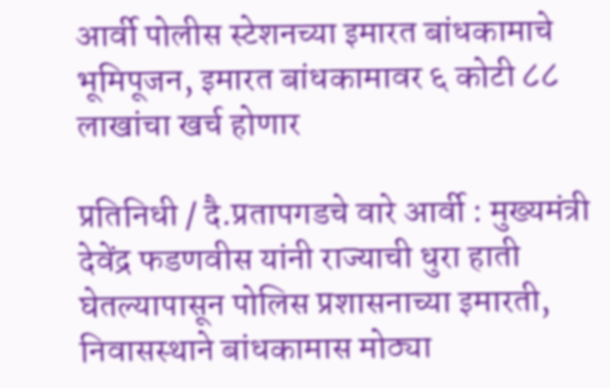आर्वी पोलीस स्टेशनच्या इमारत बांधकामाचे भूमिपूजन, इमारत बांधकामावर ६ कोटी ८८ लाखांचा खर्च होणार

प्रतिनिधी / दै.प्रतापगडचे वारे आर्वी : मुख्यमंत्री देवेंद्र फडणवीस यांनी राज्याची धुरा हाती घेतल्यापासून पोलिस प्रशासनाच्या इमारती, निवासस्थाने बांधकामास मोठ्या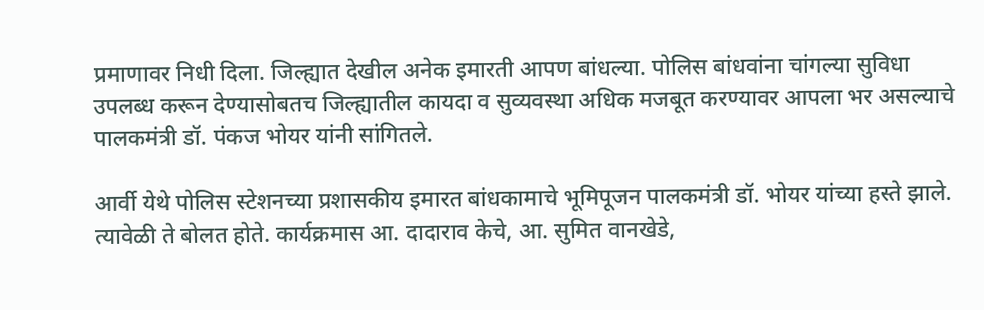प्रमाणावर निधी दिला. जिल्ह्यात देखील अनेक इमारती आपण बांधल्या. पोलिस बांधवांना चांगल्या सुविधा उपलब्ध करून देण्यासोबतच जिल्ह्यातील कायदा व सुव्यवस्था अधिक मजबूत करण्यावर आपला भर असल्याचे पालकमंत्री डॉ. पंकज भोयर यांनी सांगितले.

आर्वी येथे पोलिस स्टेशनच्या प्रशासकीय इमारत बांधकामाचे भूमिपूजन पालकमंत्री डॉ. भोयर यांच्या हस्ते झाले. त्यावेळी ते बोलत होते. कार्यक्रमास आ. दादाराव केचे, आ. सुमित वानखेडे,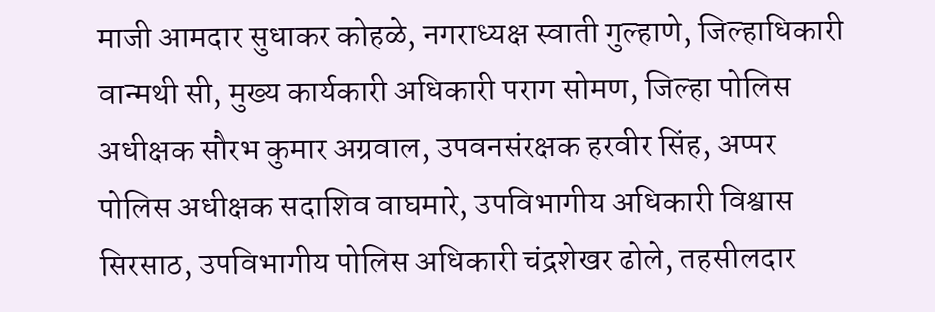माजी आमदार सुधाकर कोहळे, नगराध्यक्ष स्वाती गुल्हाणे, जिल्हाधिकारी वान्मथी सी, मुख्य कार्यकारी अधिकारी पराग सोमण, जिल्हा पोलिस अधीक्षक सौरभ कुमार अग्रवाल, उपवनसंरक्षक हरवीर सिंह, अप्पर पोलिस अधीक्षक सदाशिव वाघमारे, उपविभागीय अधिकारी विश्वास सिरसाठ, उपविभागीय पोलिस अधिकारी चंद्रशेखर ढोले, तहसीलदार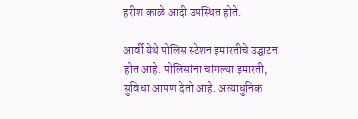हरीश काळे आदी उपस्थित होते.

आर्वी येथे पोलिस स्टेशन इमारतीचे उद्घाटन होत आहे. पोलिसांना चांगल्या इमारती, सुविधा आपण देतो आहे. अत्याधुनिक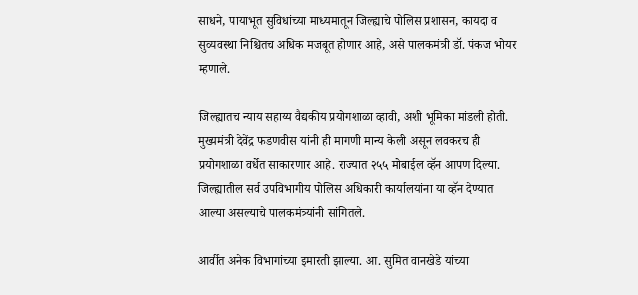साधने, पायाभूत सुविधांच्या माध्यमातून जिल्ह्याचे पोलिस प्रशासन, कायदा व सुव्यवस्था निश्चितच अधिक मजबूत होणार आहे, असे पालकमंत्री डॉ. पंकज भोयर म्हणाले.

जिल्ह्यातच न्याय सहाय्य वैद्यकीय प्रयोगशाळा व्हावी, अशी भूमिका मांडली होती. मुख्यमंत्री देवेंद्र फडणवीस यांनी ही मागणी मान्य केली असून लवकरच ही प्रयोगशाळा वर्धेत साकारणार आहे. राज्यात २५५ मोबाईल व्हॅन आपण दिल्या. जिल्ह्यातील सर्व उपविभागीय पोलिस अधिकारी कार्यालयांना या व्हॅन देण्यात आल्या असल्याचे पालकमंत्र्यांनी सांगितले.

आर्वीत अनेक विभागांच्या इमारती झाल्या. आ. सुमित वानखेडे यांच्या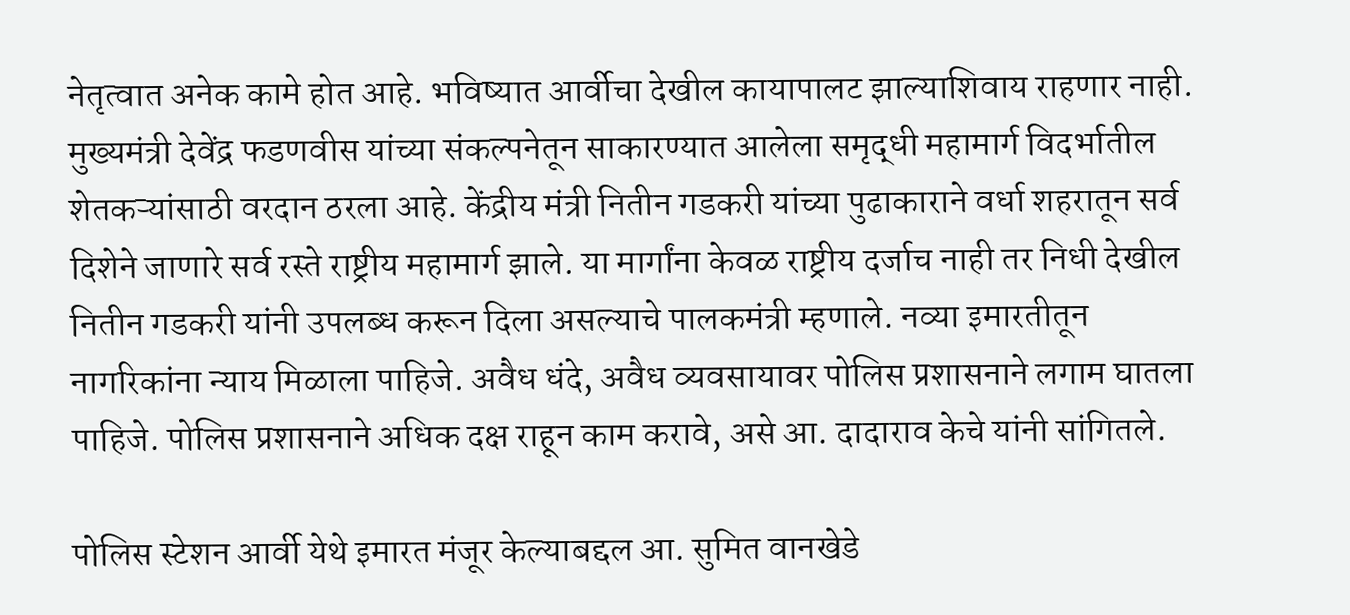नेतृत्वात अनेक कामे होत आहे. भविष्यात आर्वीचा देखील कायापालट झाल्याशिवाय राहणार नाही. मुख्यमंत्री देवेंद्र फडणवीस यांच्या संकल्पनेतून साकारण्यात आलेला समृद्धी महामार्ग विदर्भातील शेतकऱ्यांसाठी वरदान ठरला आहे. केंद्रीय मंत्री नितीन गडकरी यांच्या पुढाकाराने वर्धा शहरातून सर्व दिशेने जाणारे सर्व रस्ते राष्ट्रीय महामार्ग झाले. या मार्गांना केवळ राष्ट्रीय दर्जाच नाही तर निधी देखील नितीन गडकरी यांनी उपलब्ध करून दिला असल्याचे पालकमंत्री म्हणाले. नव्या इमारतीतून नागरिकांना न्याय मिळाला पाहिजे. अवैध धंदे, अवैध व्यवसायावर पोलिस प्रशासनाने लगाम घातला पाहिजे. पोलिस प्रशासनाने अधिक दक्ष राहून काम करावे, असे आ. दादाराव केचे यांनी सांगितले.

पोलिस स्टेशन आर्वी येथे इमारत मंजूर केल्याबद्दल आ. सुमित वानखेडे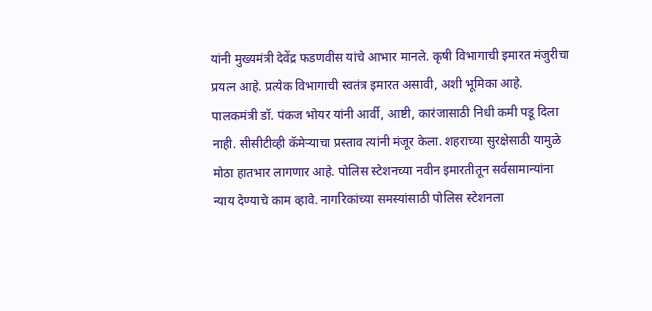यांनी मुख्यमंत्री देवेंद्र फडणवीस यांचे आभार मानले. कृषी विभागाची इमारत मंजुरीचा प्रयत्न आहे. प्रत्येक विभागाची स्वतंत्र इमारत असावी, अशी भूमिका आहे. पालकमंत्री डॉ. पंकज भोयर यांनी आर्वी, आष्टी, कारंजासाठी निधी कमी पडू दिला नाही. सीसीटीव्ही कॅमेऱ्याचा प्रस्ताव त्यांनी मंजूर केला. शहराच्या सुरक्षेसाठी यामुळे मोठा हातभार लागणार आहे. पोलिस स्टेशनच्या नवीन इमारतीतून सर्वसामान्यांना न्याय देण्याचे काम व्हावे. नागरिकांच्या समस्यांसाठी पोलिस स्टेशनला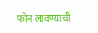फोन लावण्याची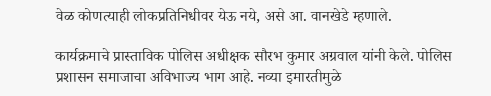वेळ कोणत्याही लोकप्रतिनिधीवर येऊ नये, असे आ. वानखेडे म्हणाले.

कार्यक्रमाचे प्रास्ताविक पोलिस अधीक्षक सौरभ कुमार अग्रवाल यांनी केले. पोलिस प्रशासन समाजाचा अविभाज्य भाग आहे. नव्या इमारतीमुळे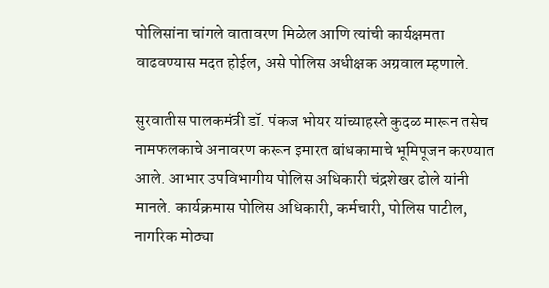पोलिसांना चांगले वातावरण मिळेल आणि त्यांची कार्यक्षमता वाढवण्यास मदत होईल, असे पोलिस अधीक्षक अग्रवाल म्हणाले.

सुरवातीस पालकमंत्री डॉ. पंकज भोयर यांच्याहस्ते कुदळ मारून तसेच नामफलकाचे अनावरण करून इमारत बांधकामाचे भूमिपूजन करण्यात आले. आभार उपविभागीय पोलिस अधिकारी चंद्रशेखर ढोले यांनी मानले. कार्यक्रमास पोलिस अधिकारी, कर्मचारी, पोलिस पाटील, नागरिक मोठ्या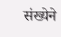संख्येने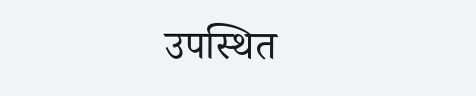उपस्थित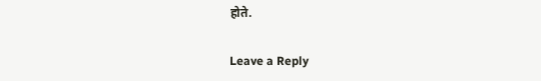होते.

Leave a Reply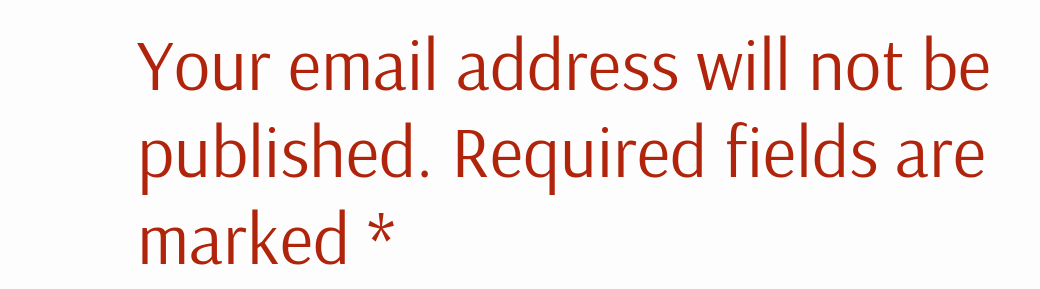Your email address will not be published. Required fields are marked *